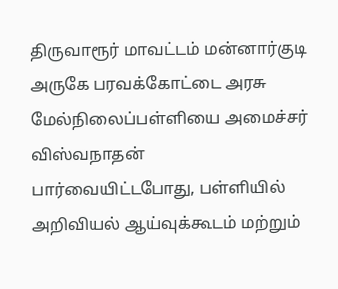திருவாரூர் மாவட்டம் மன்னார்குடி அருகே பரவக்கோட்டை அரசு மேல்நிலைப்பள்ளியை அமைச்சர் விஸ்வநாதன் பார்வையிட்டபோது, பள்ளியில் அறிவியல் ஆய்வுக்கூடம் மற்றும்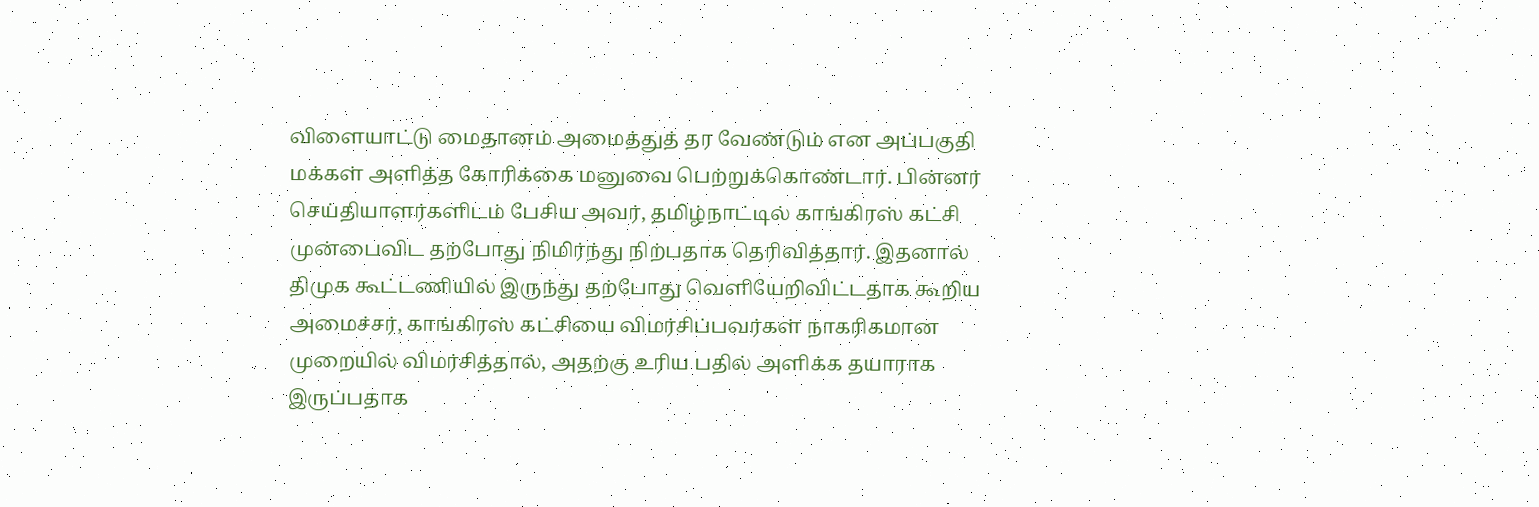விளையாட்டு மைதானம் அமைத்துத் தர வேண்டும் என அப்பகுதி மக்கள் அளித்த கோரிக்கை மனுவை பெற்றுக்கொண்டார். பின்னர் செய்தியாளர்களிடம் பேசிய அவர், தமிழ்நாட்டில் காங்கிரஸ் கட்சி முன்பைவிட தற்போது நிமிர்ந்து நிற்பதாக தெரிவித்தார். இதனால் திமுக கூட்டணியில் இருந்து தற்போது வெளியேறிவிட்டதாக கூறிய அமைச்சர், காங்கிரஸ் கட்சியை விமர்சிப்பவர்கள் நாகரிகமான முறையில் விமர்சித்தால், அதற்கு உரிய பதில் அளிக்க தயாராக இருப்பதாக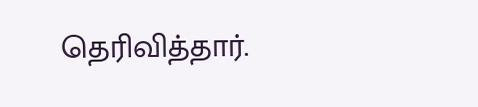தெரிவித்தார்.